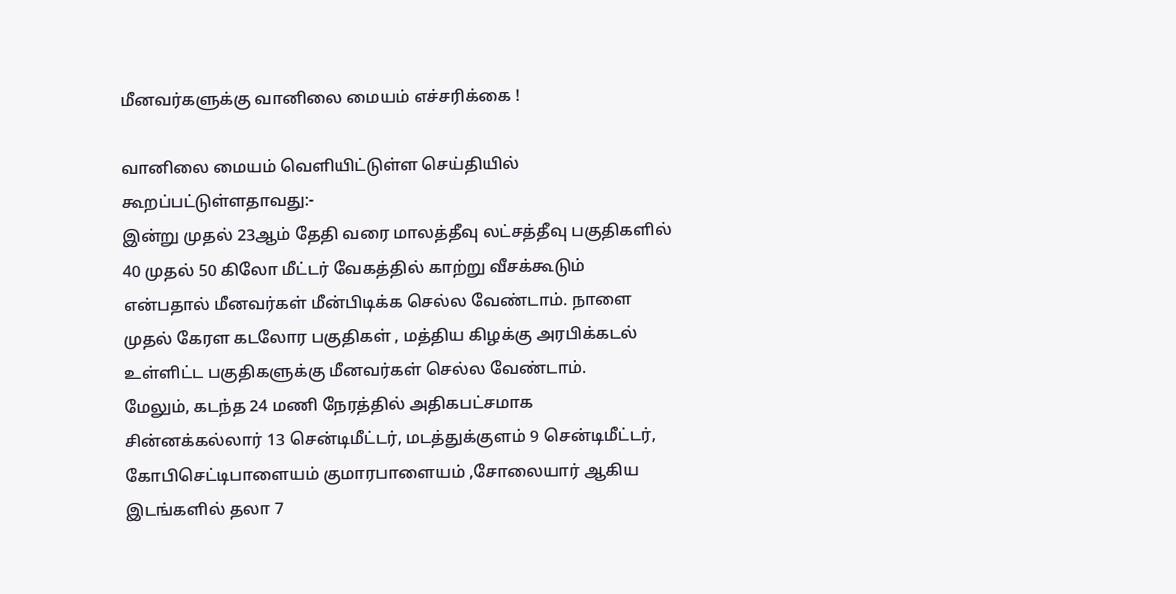மீனவர்களுக்கு வானிலை மையம் எச்சரிக்கை !

வானிலை மையம் வெளியிட்டுள்ள செய்தியில் கூறப்பட்டுள்ளதாவது:-
இன்று முதல் 23ஆம் தேதி வரை மாலத்தீவு லட்சத்தீவு பகுதிகளில் 40 முதல் 50 கிலோ மீட்டர் வேகத்தில் காற்று வீசக்கூடும் என்பதால் மீனவர்கள் மீன்பிடிக்க செல்ல வேண்டாம். நாளை முதல் கேரள கடலோர பகுதிகள் , மத்திய கிழக்கு அரபிக்கடல் உள்ளிட்ட பகுதிகளுக்கு மீனவர்கள் செல்ல வேண்டாம்.
மேலும், கடந்த 24 மணி நேரத்தில் அதிகபட்சமாக சின்னக்கல்லார் 13 சென்டிமீட்டர், மடத்துக்குளம் 9 சென்டிமீட்டர், கோபிசெட்டிபாளையம் குமாரபாளையம் ,சோலையார் ஆகிய இடங்களில் தலா 7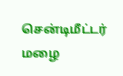சென்டிமீட்டர் மழை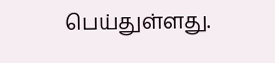பெய்துள்ளது.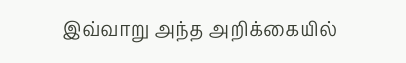இவ்வாறு அந்த அறிக்கையில்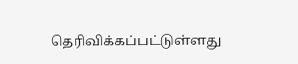தெரிவிக்கப்பட்டுள்ளது